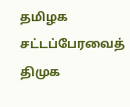தமிழக சட்டப்பேரவைத் திமுக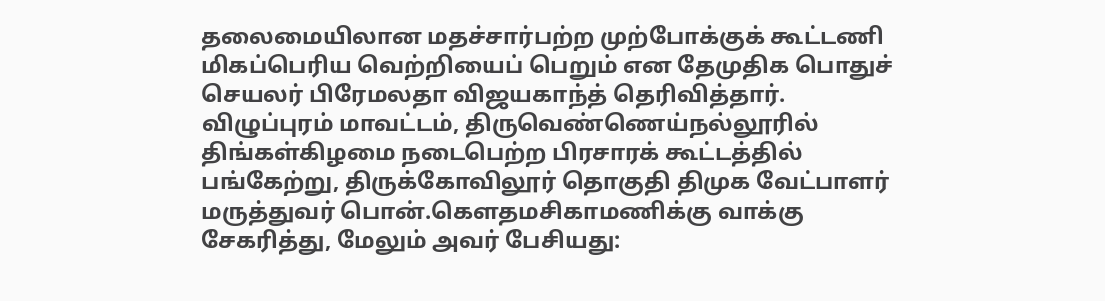தலைமையிலான மதச்சார்பற்ற முற்போக்குக் கூட்டணி மிகப்பெரிய வெற்றியைப் பெறும் என தேமுதிக பொதுச் செயலர் பிரேமலதா விஜயகாந்த் தெரிவித்தார்.
விழுப்புரம் மாவட்டம், திருவெண்ணெய்நல்லூரில் திங்கள்கிழமை நடைபெற்ற பிரசாரக் கூட்டத்தில் பங்கேற்று, திருக்கோவிலூர் தொகுதி திமுக வேட்பாளர் மருத்துவர் பொன்.கெளதமசிகாமணிக்கு வாக்கு சேகரித்து, மேலும் அவர் பேசியது: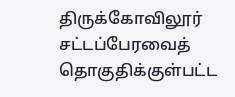திருக்கோவிலூர் சட்டப்பேரவைத் தொகுதிக்குள்பட்ட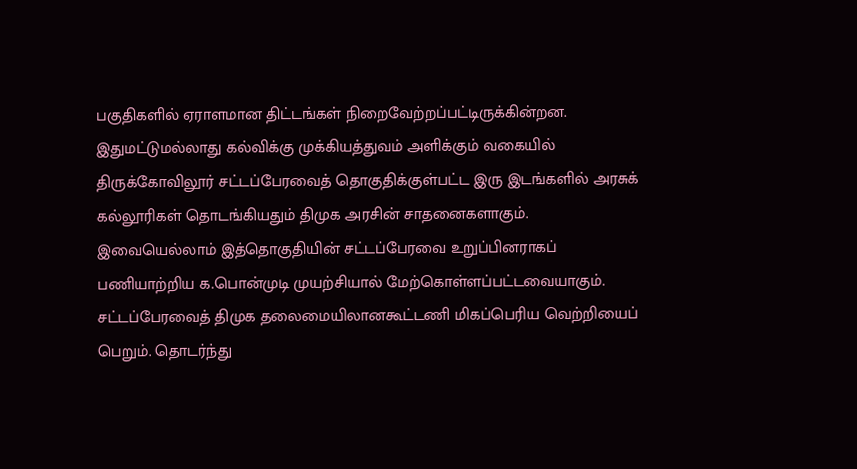பகுதிகளில் ஏராளமான திட்டங்கள் நிறைவேற்றப்பட்டிருக்கின்றன. இதுமட்டுமல்லாது கல்விக்கு முக்கியத்துவம் அளிக்கும் வகையில் திருக்கோவிலூர் சட்டப்பேரவைத் தொகுதிக்குள்பட்ட இரு இடங்களில் அரசுக் கல்லூரிகள் தொடங்கியதும் திமுக அரசின் சாதனைகளாகும். இவையெல்லாம் இத்தொகுதியின் சட்டப்பேரவை உறுப்பினராகப் பணியாற்றிய க.பொன்முடி முயற்சியால் மேற்கொள்ளப்பட்டவையாகும்.
சட்டப்பேரவைத் திமுக தலைமையிலானகூட்டணி மிகப்பெரிய வெற்றியைப் பெறும். தொடர்ந்து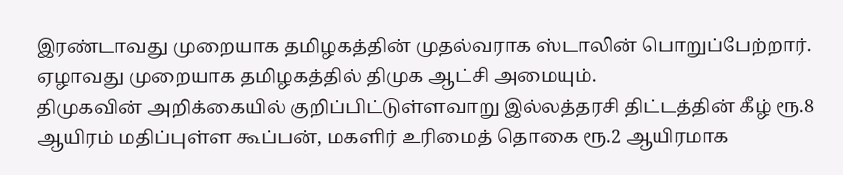இரண்டாவது முறையாக தமிழகத்தின் முதல்வராக ஸ்டாலின் பொறுப்பேற்றார். ஏழாவது முறையாக தமிழகத்தில் திமுக ஆட்சி அமையும்.
திமுகவின் அறிக்கையில் குறிப்பிட்டுள்ளவாறு இல்லத்தரசி திட்டத்தின் கீழ் ரூ.8 ஆயிரம் மதிப்புள்ள கூப்பன், மகளிர் உரிமைத் தொகை ரூ.2 ஆயிரமாக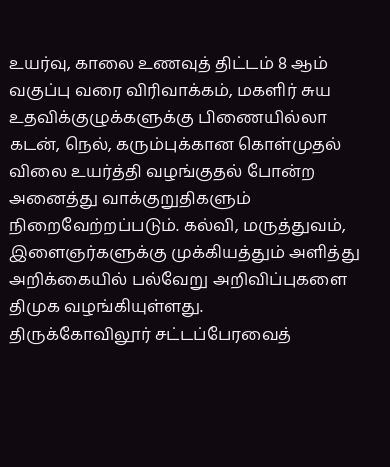உயர்வு, காலை உணவுத் திட்டம் 8 ஆம் வகுப்பு வரை விரிவாக்கம், மகளிர் சுய உதவிக்குழுக்களுக்கு பிணையில்லா கடன், நெல், கரும்புக்கான கொள்முதல் விலை உயர்த்தி வழங்குதல் போன்ற அனைத்து வாக்குறுதிகளும் நிறைவேற்றப்படும். கல்வி, மருத்துவம், இளைஞர்களுக்கு முக்கியத்தும் அளித்து அறிக்கையில் பல்வேறு அறிவிப்புகளை திமுக வழங்கியுள்ளது.
திருக்கோவிலூர் சட்டப்பேரவைத்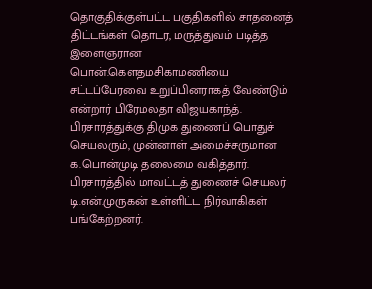தொகுதிக்குள்பட்ட பகுதிகளில் சாதனைத் திட்டங்கள் தொடர, மருத்துவம் படித்த இளைஞரான பொன்.கெளதமசிகாமணியை சட்டப்பேரவை உறுப்பினராகத் வேண்டும் என்றார் பிரேமலதா விஜயகாந்த்.
பிரசாரத்துக்கு திமுக துணைப் பொதுச் செயலரும், முன்னாள் அமைச்சருமான க.பொன்முடி தலைமை வகித்தார். பிரசாரத்தில் மாவட்டத் துணைச் செயலர் டி.என்.முருகன் உள்ளிட்ட நிர்வாகிகள் பங்கேற்றனர்.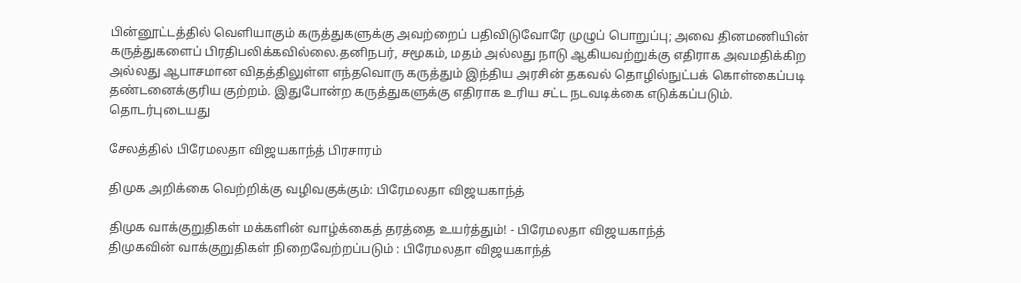பின்னூட்டத்தில் வெளியாகும் கருத்துகளுக்கு அவற்றைப் பதிவிடுவோரே முழுப் பொறுப்பு; அவை தினமணியின் கருத்துகளைப் பிரதிபலிக்கவில்லை.தனிநபர், சமூகம், மதம் அல்லது நாடு ஆகியவற்றுக்கு எதிராக அவமதிக்கிற அல்லது ஆபாசமான விதத்திலுள்ள எந்தவொரு கருத்தும் இந்திய அரசின் தகவல் தொழில்நுட்பக் கொள்கைப்படி தண்டனைக்குரிய குற்றம். இதுபோன்ற கருத்துகளுக்கு எதிராக உரிய சட்ட நடவடிக்கை எடுக்கப்படும்.
தொடர்புடையது

சேலத்தில் பிரேமலதா விஜயகாந்த் பிரசாரம்

திமுக அறிக்கை வெற்றிக்கு வழிவகுக்கும்: பிரேமலதா விஜயகாந்த்

திமுக வாக்குறுதிகள் மக்களின் வாழ்க்கைத் தரத்தை உயர்த்தும்! - பிரேமலதா விஜயகாந்த்
திமுகவின் வாக்குறுதிகள் நிறைவேற்றப்படும் : பிரேமலதா விஜயகாந்த்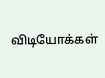விடியோக்கள்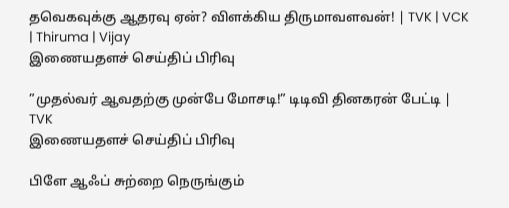தவெகவுக்கு ஆதரவு ஏன்? விளக்கிய திருமாவளவன்! | TVK | VCK | Thiruma | Vijay
இணையதளச் செய்திப் பிரிவு

”முதல்வர் ஆவதற்கு முன்பே மோசடி!” டிடிவி தினகரன் பேட்டி | TVK
இணையதளச் செய்திப் பிரிவு

பிளே ஆஃப் சுற்றை நெருங்கும்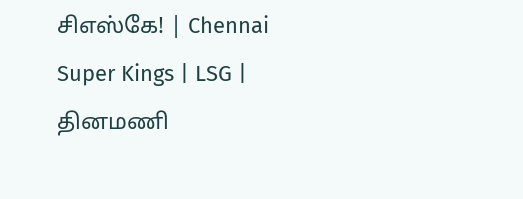சிஎஸ்கே! | Chennai Super Kings | LSG |
தினமணி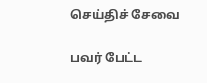செய்திச் சேவை

பவர் பேட்ட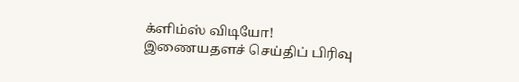க்ளிம்ஸ் விடியோ!
இணையதளச் செய்திப் பிரிவு